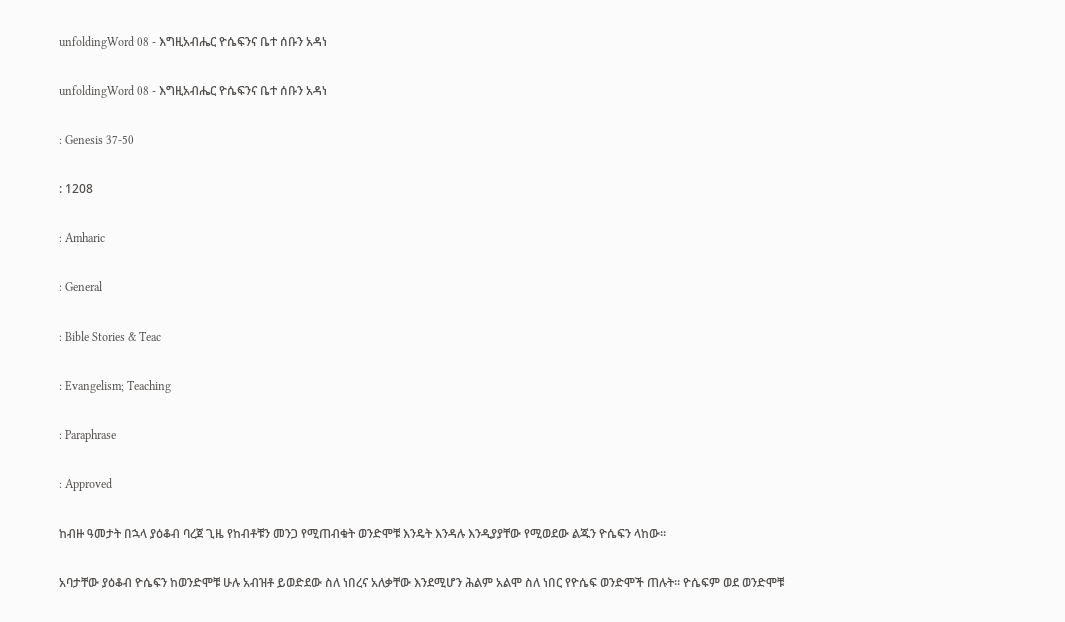unfoldingWord 08 - እግዚአብሔር ዮሴፍንና ቤተ ሰቡን አዳነ

unfoldingWord 08 - እግዚአብሔር ዮሴፍንና ቤተ ሰቡን አዳነ

: Genesis 37-50

: 1208

: Amharic

: General

: Bible Stories & Teac

: Evangelism; Teaching

: Paraphrase

: Approved

ከብዙ ዓመታት በኋላ ያዕቆብ ባረጀ ጊዜ የከብቶቹን መንጋ የሚጠብቁት ወንድሞቹ እንዴት እንዳሉ እንዲያያቸው የሚወደው ልጁን ዮሴፍን ላከው።

አባታቸው ያዕቆብ ዮሴፍን ከወንድሞቹ ሁሉ አብዝቶ ይወድደው ስለ ነበረና አለቃቸው እንደሚሆን ሕልም አልሞ ስለ ነበር የዮሴፍ ወንድሞች ጠሉት። ዮሴፍም ወደ ወንድሞቹ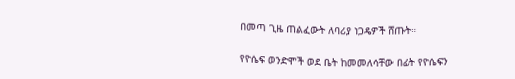በመጣ ጊዜ ጠልፈውት ለባሪያ ነጋዴዎች ሸጡት።

የዮሴፍ ወንድሞች ወደ ቤት ከመመለሳቸው በፊት የዮሴፍን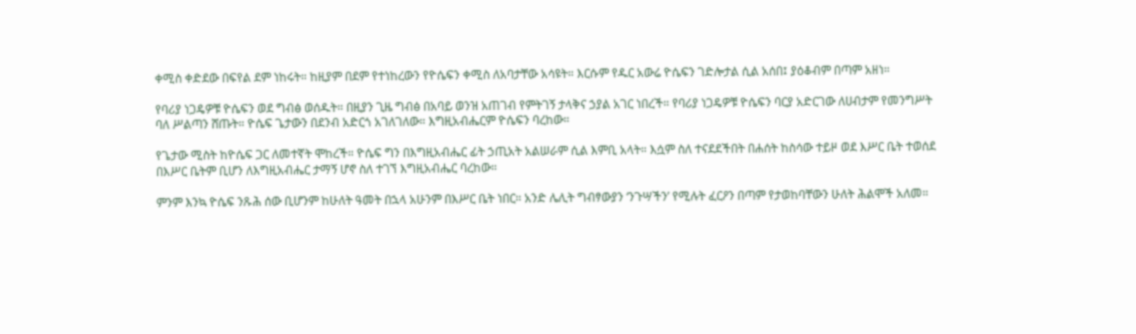ቀሚስ ቀድደው በፍየል ደም ነከሩት። ከዚያም በደም የተነከረውን የዮሴፍን ቀሚስ ለአባታቸው አሳዩት። እርሱም የዱር አውሬ ዮሴፍን ገድሎታል ሲል አሰበ፤ ያዕቆብም በጣም አዘነ።

የባሪያ ነጋዴዎቹ ዮሴፍን ወደ ግብፅ ወሰዱት። በዚያን ጊዜ ግብፅ በአባይ ወንዝ አጠገብ የምትገኝ ታላቅና ኃያል አገር ነበረች። የባሪያ ነጋዴዎቹ ዮሴፍን ባርያ አድርገው ለሀብታም የመንግሥት ባለ ሥልጣን ሸጡት። ዮሴፍ ጌታውን በደንብ አድርጎ አገለገለው። እግዚአብሔርም ዮሴፍን ባረከው።

የጌታው ሚስት ከዮሴፍ ጋር ለመተኛት ሞከረች። ዮሴፍ ግን በእግዚአብሔር ፊት ኃጢአት አልሠራም ሲል እምቢ አላት። እሷም ስለ ተናደደችበት በሐሰት ከስሳው ተይዞ ወደ እሥር ቤት ተወሰደ በእሥር ቤትም ቢሆን ለእግዚአብሔር ታማኝ ሆኖ ስለ ተገኘ እግዚአብሔር ባረከው።

ምንም እንኳ ዮሴፍ ንጹሕ ሰው ቢሆንም ከሁለት ዓመት በኋላ አሁንም በእሥር ቤት ነበር። አንድ ሌሊት ግብፃውያን ‘ንጉሣችን’ የሚሉት ፈርዖን በጣም የታወከባቸውን ሁለት ሕልሞች አለመ።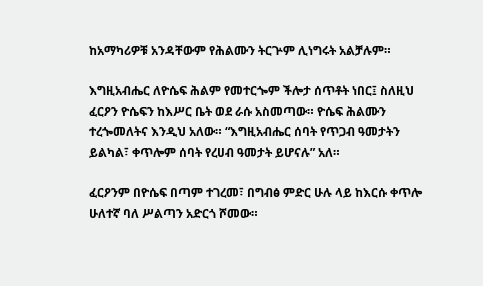ከአማካሪዎቹ አንዳቸውም የሕልሙን ትርጕም ሊነግሩት አልቻሉም።

እግዚአብሔር ለዮሴፍ ሕልም የመተርጐም ችሎታ ሰጥቶት ነበር፤ ስለዚህ ፈርዖን ዮሴፍን ከእሥር ቤት ወደ ራሱ አስመጣው። ዮሴፍ ሕልሙን ተረጐመለትና እንዲህ አለው። “እግዚአብሔር ሰባት የጥጋብ ዓመታትን ይልካል፣ ቀጥሎም ሰባት የረሀብ ዓመታት ይሆናሉ” አለ።

ፈርዖንም በዮሴፍ በጣም ተገረመ፣ በግብፅ ምድር ሁሉ ላይ ከእርሱ ቀጥሎ ሁለተኛ ባለ ሥልጣን አድርጎ ሾመው።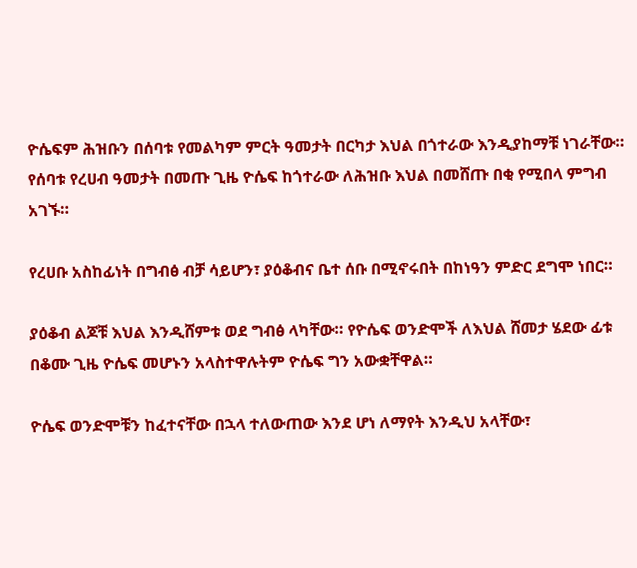ዮሴፍም ሕዝቡን በሰባቱ የመልካም ምርት ዓመታት በርካታ እህል በጎተራው እንዲያከማቹ ነገራቸው። የሰባቱ የረሀብ ዓመታት በመጡ ጊዜ ዮሴፍ ከጎተራው ለሕዝቡ እህል በመሸጡ በቂ የሚበላ ምግብ አገኙ።

የረሀቡ አስከፊነት በግብፅ ብቻ ሳይሆን፣ ያዕቆብና ቤተ ሰቡ በሚኖሩበት በከነዓን ምድር ደግሞ ነበር።

ያዕቆብ ልጆቹ እህል እንዲሸምቱ ወደ ግብፅ ላካቸው። የዮሴፍ ወንድሞች ለእህል ሸመታ ሄደው ፊቱ በቆሙ ጊዜ ዮሴፍ መሆኑን አላስተዋሉትም ዮሴፍ ግን አውቋቸዋል።

ዮሴፍ ወንድሞቹን ከፈተናቸው በኋላ ተለውጠው እንደ ሆነ ለማየት እንዲህ አላቸው፣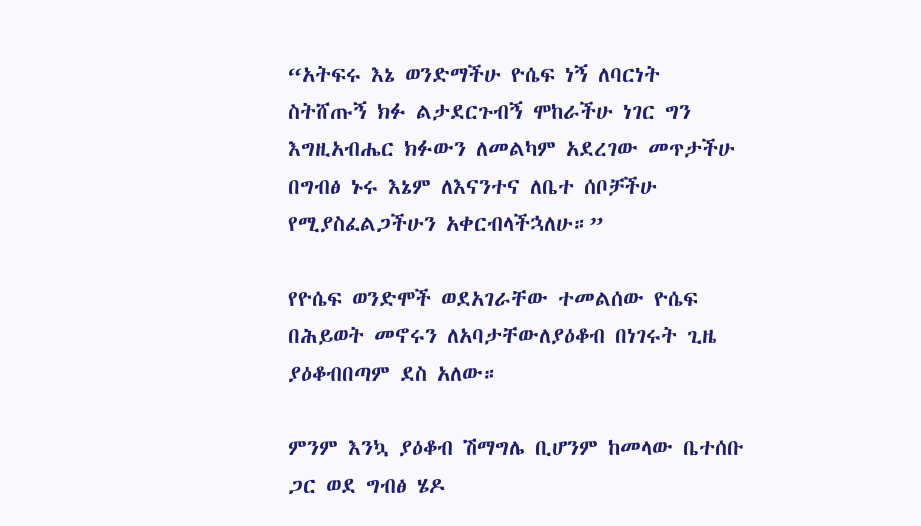“አትፍሩ እኔ ወንድማችሁ ዮሴፍ ነኝ ለባርነት ስትሸጡኝ ክፉ ልታደርጉብኝ ሞከራችሁ ነገር ግን እግዚአብሔር ክፉውን ለመልካም አደረገው መጥታችሁ በግብፅ ኑሩ እኔም ለእናንተና ለቤተ ሰቦቻችሁ የሚያስፈልጋችሁን አቀርብላችኋለሁ።”

የዮሴፍ ወንድሞች ወደአገራቸው ተመልሰው ዮሴፍ በሕይወት መኖሩን ለአባታቸውለያዕቆብ በነገሩት ጊዜ ያዕቆብበጣም ደስ አለው።

ምንም እንኳ ያዕቆብ ሽማግሌ ቢሆንም ከመላው ቤተሰቡ ጋር ወደ ግብፅ ሄዶ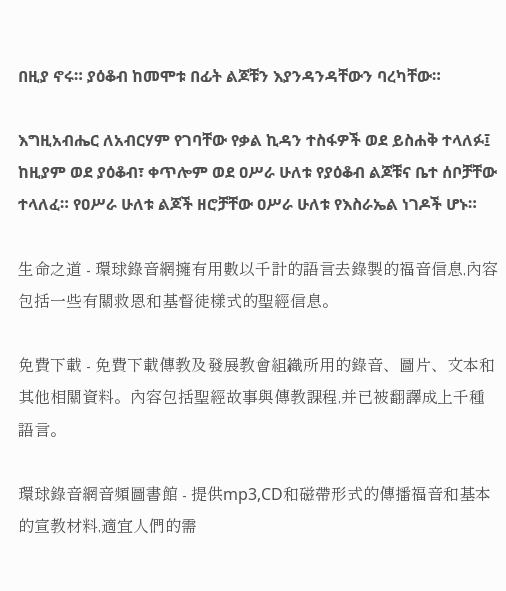በዚያ ኖሩ። ያዕቆብ ከመሞቱ በፊት ልጆቹን እያንዳንዳቸውን ባረካቸው።

እግዚአብሔር ለአብርሃም የገባቸው የቃል ኪዳን ተስፋዎች ወደ ይስሐቅ ተላለፉ፤ ከዚያም ወደ ያዕቆብ፣ ቀጥሎም ወደ ዐሥራ ሁለቱ የያዕቆብ ልጆቹና ቤተ ሰቦቻቸው ተላለፈ። የዐሥራ ሁለቱ ልጆች ዘሮቻቸው ዐሥራ ሁለቱ የእስራኤል ነገዶች ሆኑ።

生命之道 - 環球錄音網擁有用數以千計的語言去錄製的福音信息,內容包括一些有關救恩和基督徒樣式的聖經信息。

免費下載 - 免費下載傳教及發展教會組織所用的錄音、圖片、文本和其他相關資料。內容包括聖經故事與傳教課程,并已被翻譯成上千種語言。

環球錄音網音頻圖書館 - 提供mp3,CD和磁帶形式的傳播福音和基本的宣教材料,適宜人們的需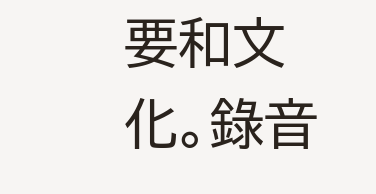要和文化。錄音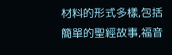材料的形式多樣,包括簡單的聖經故事,福音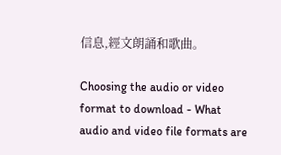信息,經文朗誦和歌曲。

Choosing the audio or video format to download - What audio and video file formats are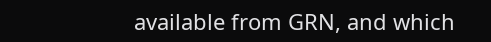available from GRN, and which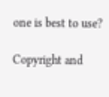one is best to use?

Copyright and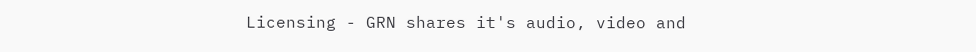Licensing - GRN shares it's audio, video and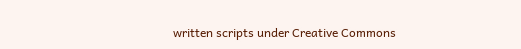written scripts under Creative Commons